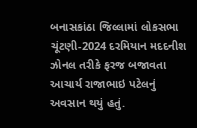બનાસકાંઠા જિલ્લામાં લોકસભા ચૂંટણી-2024 દરમિયાન મદદનીશ ઝોનલ તરીકે ફરજ બજાવતા આચાર્ય રાજાભાઇ પટેલનું અવસાન થયું હતું.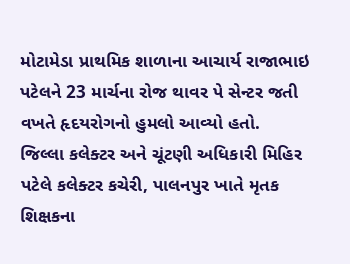મોટામેડા પ્રાથમિક શાળાના આચાર્ય રાજાભાઇ પટેલને 23 માર્ચના રોજ થાવર પે સેન્ટર જતી વખતે હૃદયરોગનો હુમલો આવ્યો હતો.
જિલ્લા કલેક્ટર અને ચૂંટણી અધિકારી મિહિર પટેલે કલેક્ટર કચેરી, પાલનપુર ખાતે મૃતક શિક્ષકના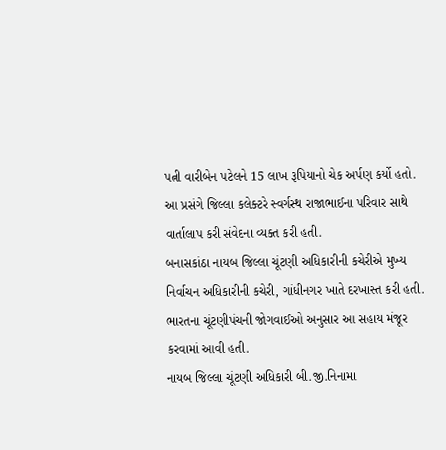પત્ની વારીબેન પટેલને 15 લાખ રૂપિયાનો ચેક અર્પણ કર્યો હતો.
આ પ્રસંગે જિલ્લા કલેક્ટરે સ્વર્ગસ્થ રાજાભાઈના પરિવાર સાથે વાર્તાલાપ કરી સંવેદના વ્યક્ત કરી હતી.
બનાસકાંઠા નાયબ જિલ્લા ચૂંટણી અધિકારીની કચેરીએ મુખ્ય નિર્વાચન અધિકારીની કચેરી, ગાંધીનગર ખાતે દરખાસ્ત કરી હતી. ભારતના ચૂંટણીપંચની જોગવાઈઓ અનુસાર આ સહાય મંજૂર કરવામાં આવી હતી.
નાયબ જિલ્લા ચૂંટણી અધિકારી બી.જી.નિનામા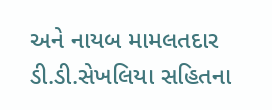અને નાયબ મામલતદાર ડી.ડી.સેખલિયા સહિતના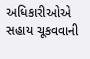અધિકારીઓએ સહાય ચૂકવવાની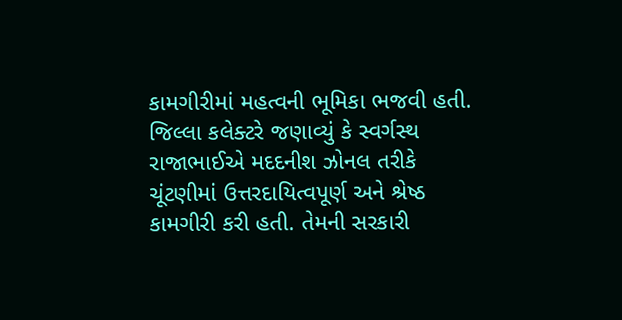કામગીરીમાં મહત્વની ભૂમિકા ભજવી હતી.
જિલ્લા કલેક્ટરે જણાવ્યું કે સ્વર્ગસ્થ રાજાભાઈએ મદદનીશ ઝોનલ તરીકે ચૂંટણીમાં ઉત્તરદાયિત્વપૂર્ણ અને શ્રેષ્ઠ કામગીરી કરી હતી. તેમની સરકારી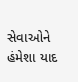સેવાઓને હંમેશા યાદ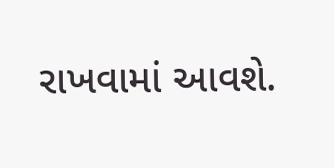રાખવામાં આવશે.